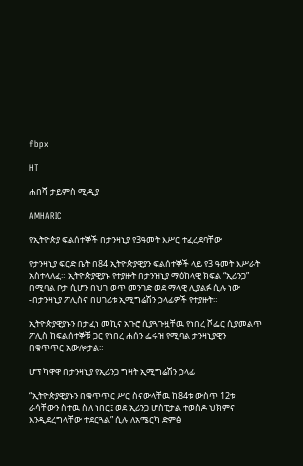fbpx

HT

ሐበሻ ታይምስ ሚዲያ

AMHARIC

የኢትዮጵያ ፍልሰተኞች በታንዛኒያ የ3ዓመት እሥር ተፈረደባቸው

የታንዛኒያ ፍርድ ቤት በ84 ኢትዮጵያዊያን ፍልሰተኞች ላይ የ3 ዓመት እሥራት አስተላለፈ። ኢትዮጵያዊያኑ የተያዙት በታንዝኒያ ማዕከላዊ ክፍል “ኢሪንጋ” በሚባል ቦታ ሲሆን በህገ ወጥ መንገድ ወደ ማላዊ ሊያልፉ ሲሉ ነው -በታንዛኒያ ፖሊስና በሀገሪቱ ኢሚግሬሽን ኃላፊዎች የተያዙት።

ኢትዮጵያዊያኑን በታፈነ መኪና አጉሮ ሲያጓጉዟቸዉ የነበረ ሾፌር ሲያመልጥ ፖሊስ ከፍልሰተኞቹ ጋር የነበረ ሐሰን ፌሩዝ የሚባል ታንዛኒያዊን በቁጥጥር አውሎታል።

ሆፕ ካዋዋ በታንዛኒያ የኢሪንጋ ግዛት ኢሚግሬሽን ኃላፊ

“ኢትዮጵያዊያኑን በቁጥጥር ሥር ስናውላቸዉ ከ84ቱ ውስጥ 12ቱ ራሳቸውን ስተዉ ስለ ነበር፤ ወደ ኢሪንጋ ሆስፒታል ተወስዶ ህክምና እንዲደረግላቸው ተደርጓል” ሲሉ ለአሜርካ ድምፅ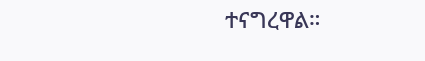ተናግረዋል።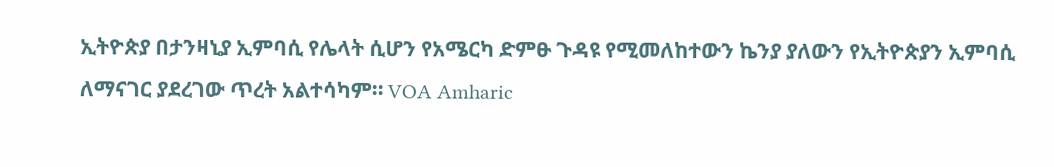ኢትዮጵያ በታንዛኒያ ኢምባሲ የሌላት ሲሆን የአሜርካ ድምፁ ጉዳዩ የሚመለከተውን ኬንያ ያለውን የኢትዮጵያን ኢምባሲ ለማናገር ያደረገው ጥረት አልተሳካም። VOA Amharic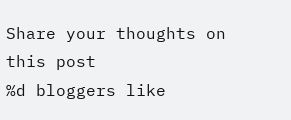Share your thoughts on this post
%d bloggers like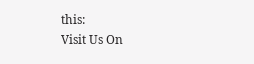this:
Visit Us On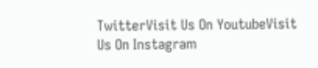TwitterVisit Us On YoutubeVisit Us On Instagram